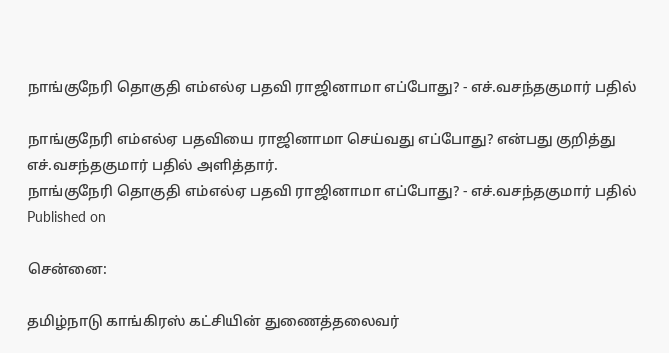நாங்குநேரி தொகுதி எம்எல்ஏ பதவி ராஜினாமா எப்போது? - எச்.வசந்தகுமார் பதில்

நாங்குநேரி எம்எல்ஏ பதவியை ராஜினாமா செய்வது எப்போது? என்பது குறித்து எச்.வசந்தகுமார் பதில் அளித்தார்.
நாங்குநேரி தொகுதி எம்எல்ஏ பதவி ராஜினாமா எப்போது? - எச்.வசந்தகுமார் பதில்
Published on

சென்னை:

தமிழ்நாடு காங்கிரஸ் கட்சியின் துணைத்தலைவர்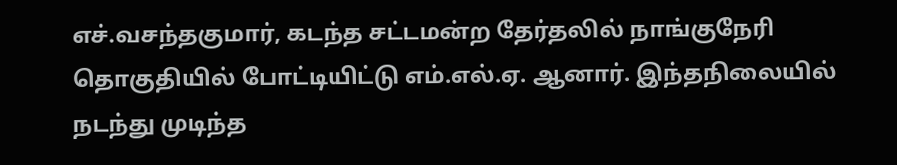எச்.வசந்தகுமார், கடந்த சட்டமன்ற தேர்தலில் நாங்குநேரி தொகுதியில் போட்டியிட்டு எம்.எல்.ஏ. ஆனார். இந்தநிலையில் நடந்து முடிந்த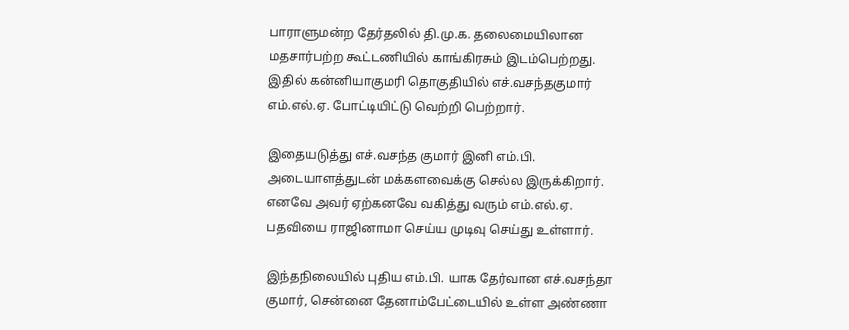பாராளுமன்ற தேர்தலில் தி.மு.க. தலைமையிலான மதசார்பற்ற கூட்டணியில் காங்கிரசும் இடம்பெற்றது. இதில் கன்னியாகுமரி தொகுதியில் எச்.வசந்தகுமார் எம்.எல்.ஏ. போட்டியிட்டு வெற்றி பெற்றார்.

இதையடுத்து எச்.வசந்த குமார் இனி எம்.பி. அடையாளத்துடன் மக்களவைக்கு செல்ல இருக்கிறார். எனவே அவர் ஏற்கனவே வகித்து வரும் எம்.எல்.ஏ. பதவியை ராஜினாமா செய்ய முடிவு செய்து உள்ளார்.

இந்தநிலையில் புதிய எம்.பி. யாக தேர்வான எச்.வசந்தா குமார், சென்னை தேனாம்பேட்டையில் உள்ள அண்ணா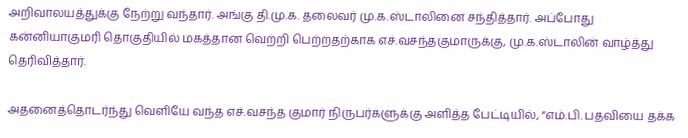அறிவாலயத்துக்கு நேற்று வந்தார். அங்கு தி.மு.க. தலைவர் மு.க.ஸ்டாலினை சந்தித்தார். அப்போது கன்னியாகுமரி தொகுதியில் மகத்தான வெற்றி பெற்றதற்காக எச்.வசந்தகுமாருக்கு, மு.க.ஸ்டாலின் வாழ்த்து தெரிவித்தார்.

அதனைத்தொடர்ந்து வெளியே வந்த எச்.வசந்த குமார் நிருபர்களுக்கு அளித்த பேட்டியில், “எம்.பி. பதவியை தக்க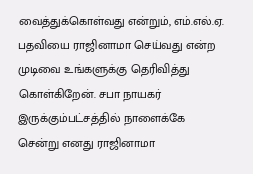வைத்துக்கொள்வது என்றும், எம்.எல்.ஏ. பதவியை ராஜினாமா செய்வது என்ற முடிவை உங்களுக்கு தெரிவித்து கொள்கிறேன். சபா நாயகர் இருக்கும்பட்சத்தில் நாளைக்கே சென்று எனது ராஜினாமா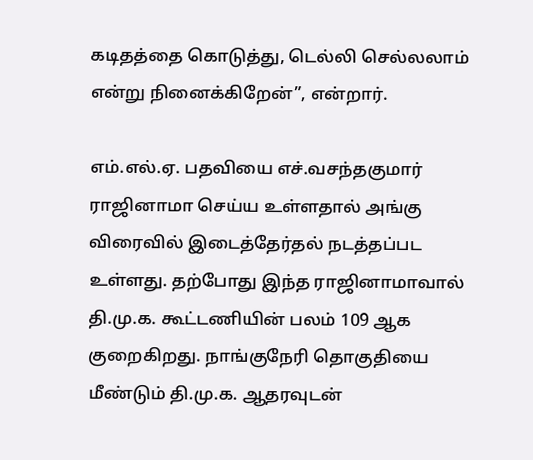கடிதத்தை கொடுத்து, டெல்லி செல்லலாம் என்று நினைக்கிறேன்”, என்றார்.

எம்.எல்.ஏ. பதவியை எச்.வசந்தகுமார் ராஜினாமா செய்ய உள்ளதால் அங்கு விரைவில் இடைத்தேர்தல் நடத்தப்பட உள்ளது. தற்போது இந்த ராஜினாமாவால் தி.மு.க. கூட்டணியின் பலம் 109 ஆக குறைகிறது. நாங்குநேரி தொகுதியை மீண்டும் தி.மு.க. ஆதரவுடன்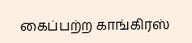கைப்பற்ற காங்கிரஸ்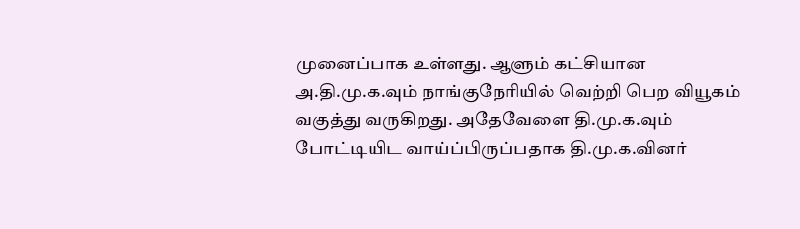முனைப்பாக உள்ளது. ஆளும் கட்சியான அ.தி.மு.க.வும் நாங்குநேரியில் வெற்றி பெற வியூகம் வகுத்து வருகிறது. அதேவேளை தி.மு.க.வும் போட்டியிட வாய்ப்பிருப்பதாக தி.மு.க.வினர்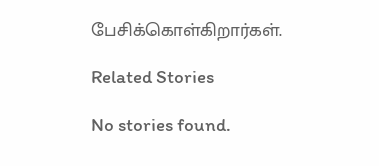பேசிக்கொள்கிறார்கள்.

Related Stories

No stories found.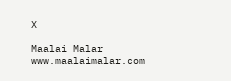X

Maalai Malar
www.maalaimalar.com